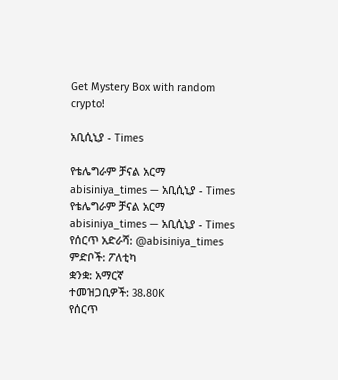Get Mystery Box with random crypto!

አቢሲኒያ - Times

የቴሌግራም ቻናል አርማ abisiniya_times — አቢሲኒያ - Times
የቴሌግራም ቻናል አርማ abisiniya_times — አቢሲኒያ - Times
የሰርጥ አድራሻ: @abisiniya_times
ምድቦች: ፖለቲካ
ቋንቋ: አማርኛ
ተመዝጋቢዎች: 38.80K
የሰርጥ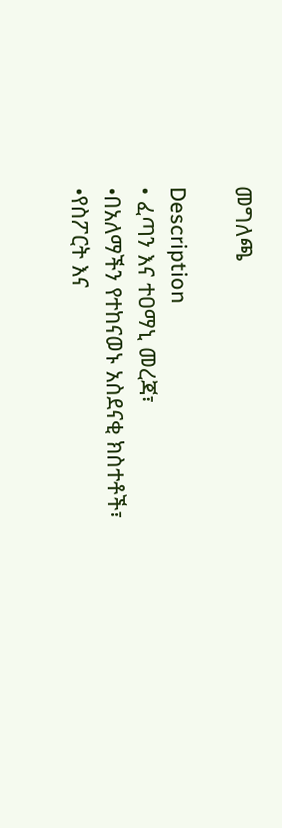መግለጫ

Description
• ፈጣን እና ተዐማኒ መረጃ፣
•በአለማችን የተከናወኑ አስደናቂ ክስተቶች፣
•የስፖርት እና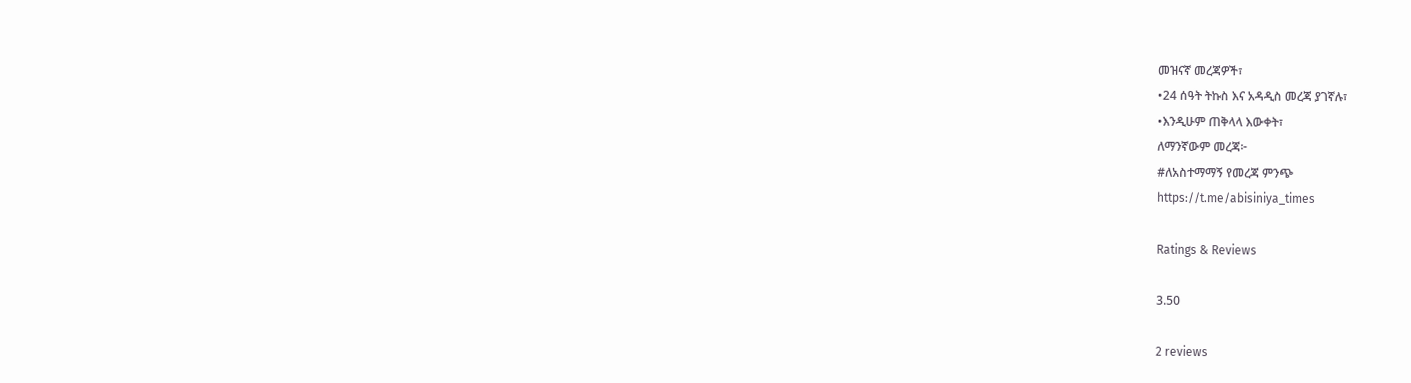መዝናኛ መረጃዎች፣
•24 ሰዓት ትኩስ እና አዳዲስ መረጃ ያገኛሉ፣
•እንዲሁም ጠቅላላ እውቀት፣
ለማንኛውም መረጃ፦
#ለአስተማማኝ የመረጃ ምንጭ
https://t.me/abisiniya_times

Ratings & Reviews

3.50

2 reviews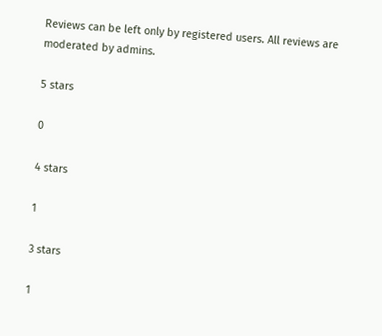Reviews can be left only by registered users. All reviews are moderated by admins.

5 stars

0

4 stars

1

3 stars

1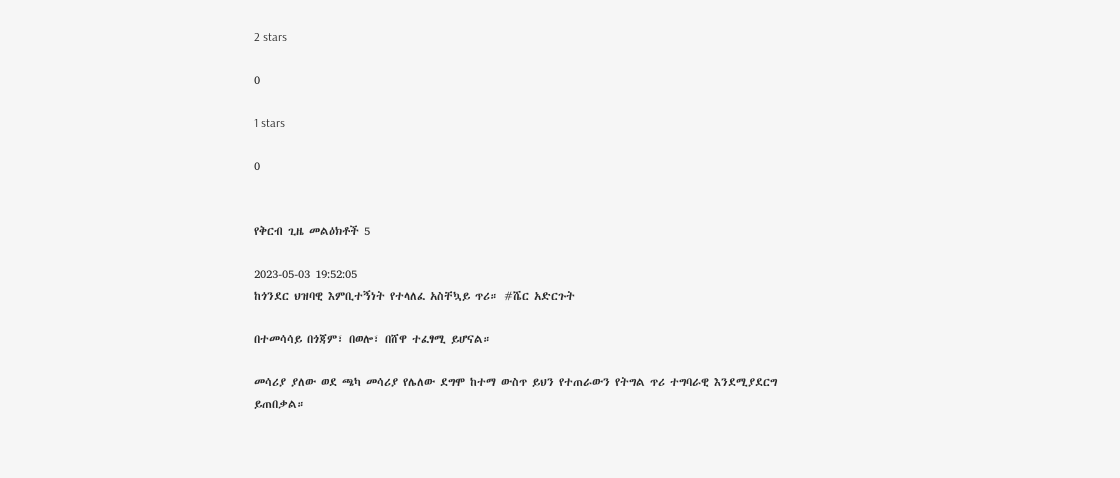2 stars

0

1 stars

0


የቅርብ ጊዜ መልዕክቶች 5

2023-05-03 19:52:05
ከጎንደር ህዝባዊ እምቢተኝነት የተላለፈ አስቸኳይ ጥሪ። #ሼር አድርጉት

በተመሳሳይ በጎጃም፣ በወሎ፣ በሸዋ ተፈፃሚ ይሆናል።

መሳሪያ ያለው ወደ ጫካ መሳሪያ የሌለው ደግሞ ከተማ ውስጥ ይህን የተጠራውን የትግል ጥሪ ተግባራዊ እንደሚያደርግ ይጠበቃል።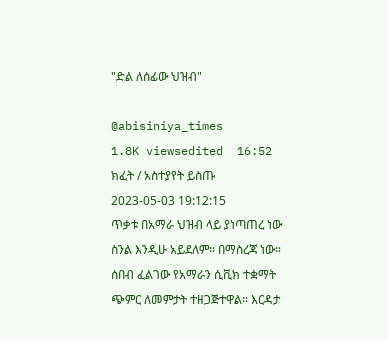"ድል ለሰፊው ህዝብ"

@abisiniya_times
1.8K viewsedited  16:52
ክፈት / አስተያየት ይስጡ
2023-05-03 19:12:15
ጥቃቱ በአማራ ህዝብ ላይ ያነጣጠረ ነው ስንል እንዲሁ አይደለም። በማስረጃ ነው። ሰበብ ፈልገው የአማራን ሲቪክ ተቋማት ጭምር ለመምታት ተዘጋጅተዋል። እርዳታ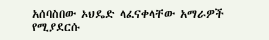አሰባስበው ኦህዴድ ላፈናቀላቸው አማራዎች የሚያደርሱ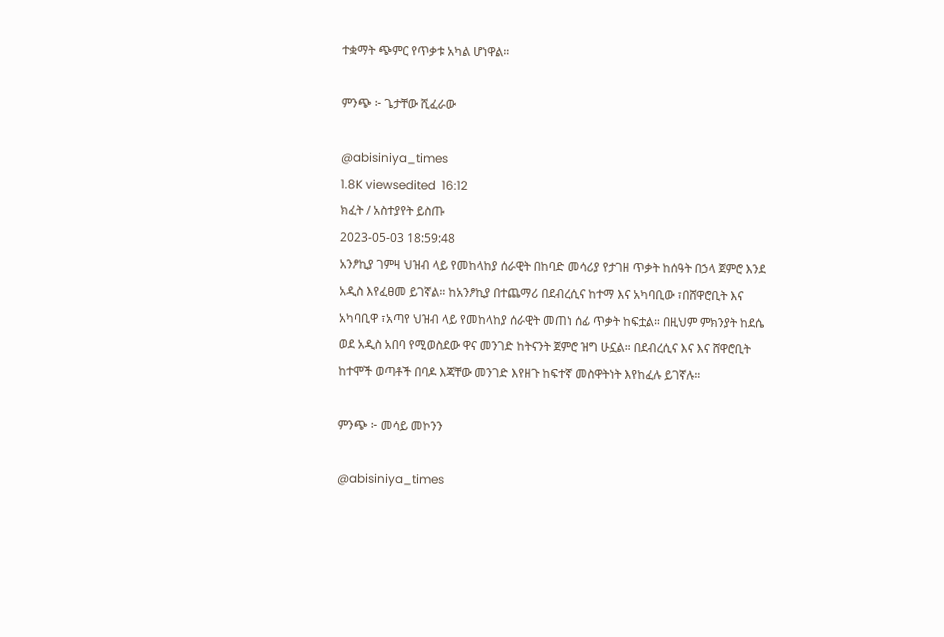ተቋማት ጭምር የጥቃቱ አካል ሆነዋል።

ምንጭ ፦ ጌታቸው ሺፈራው

@abisiniya_times
1.8K viewsedited  16:12
ክፈት / አስተያየት ይስጡ
2023-05-03 18:59:48
አንፆኪያ ገምዛ ህዝብ ላይ የመከላከያ ሰራዊት በከባድ መሳሪያ የታገዘ ጥቃት ከሰዓት በኃላ ጀምሮ እንደ አዲስ እየፈፀመ ይገኛል። ከአንፆኪያ በተጨማሪ በደብረሲና ከተማ እና አካባቢው ፣በሸዋሮቢት እና አካባቢዋ ፣አጣየ ህዝብ ላይ የመከላከያ ሰራዊት መጠነ ሰፊ ጥቃት ከፍቷል። በዚህም ምክንያት ከደሴ ወደ አዲስ አበባ የሚወስደው ዋና መንገድ ከትናንት ጀምሮ ዝግ ሁኗል። በደብረሲና እና እና ሸዋሮቢት ከተሞች ወጣቶች በባዶ እጃቸው መንገድ እየዘጉ ከፍተኛ መስዋትነት እየከፈሉ ይገኛሉ።

ምንጭ ፦ መሳይ መኮንን

@abisiniya_times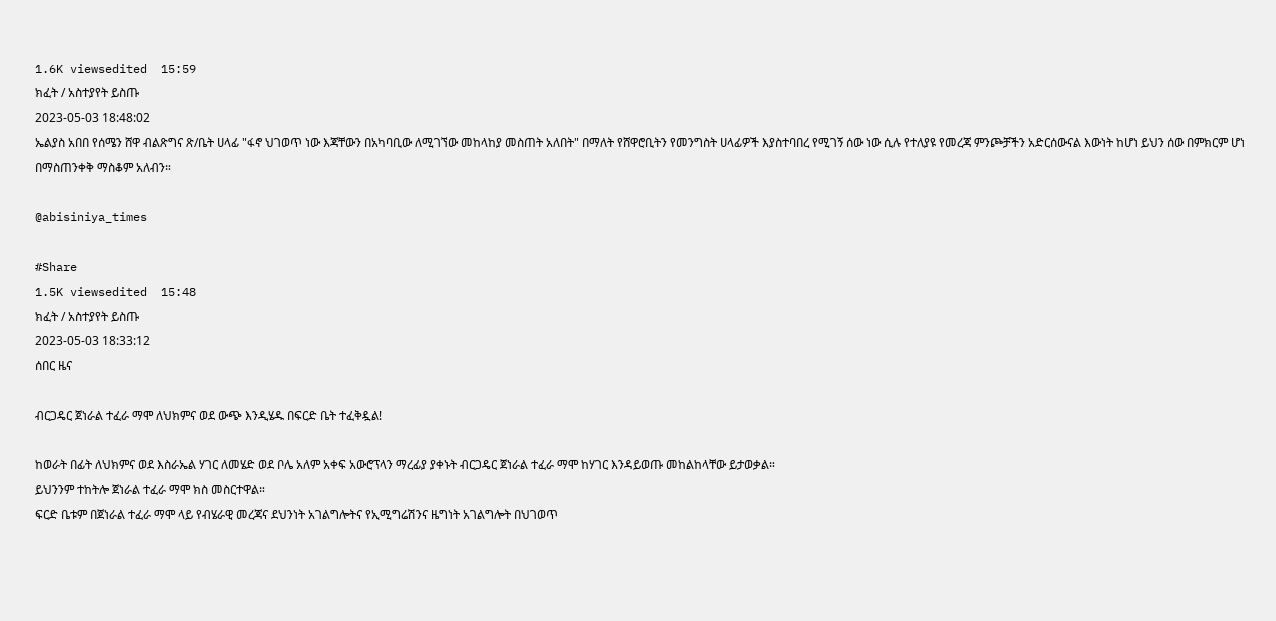1.6K viewsedited  15:59
ክፈት / አስተያየት ይስጡ
2023-05-03 18:48:02
ኤልያስ አበበ የሰሜን ሸዋ ብልጽግና ጽ/ቤት ሀላፊ "ፋኖ ህገወጥ ነው እጃቸውን በአካባቢው ለሚገኘው መከላከያ መስጠት አለበት" በማለት የሸዋሮቢትን የመንግስት ሀላፊዎች እያስተባበረ የሚገኝ ሰው ነው ሲሉ የተለያዩ የመረጃ ምንጮቻችን አድርሰውናል እውነት ከሆነ ይህን ሰው በምክርም ሆነ በማስጠንቀቅ ማስቆም አለብን።

@abisiniya_times

#Share
1.5K viewsedited  15:48
ክፈት / አስተያየት ይስጡ
2023-05-03 18:33:12
ሰበር ዜና

ብርጋዴር ጀነራል ተፈራ ማሞ ለህክምና ወደ ውጭ እንዲሄዱ በፍርድ ቤት ተፈቅዷል!

ከወራት በፊት ለህክምና ወደ እስራኤል ሃገር ለመሄድ ወደ ቦሌ አለም አቀፍ አውሮፕላን ማረፊያ ያቀኑት ብርጋዴር ጀነራል ተፈራ ማሞ ከሃገር እንዳይወጡ መከልከላቸው ይታወቃል።
ይህንንም ተከትሎ ጀነራል ተፈራ ማሞ ክስ መስርተዋል።
ፍርድ ቤቱም በጀነራል ተፈራ ማሞ ላይ የብሄራዊ መረጃና ደህንነት አገልግሎትና የኢሚግሬሽንና ዜግነት አገልግሎት በህገወጥ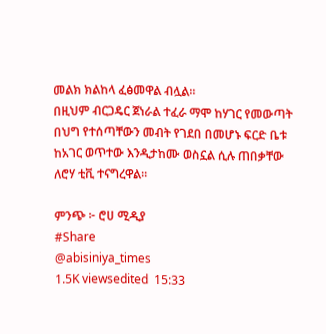መልክ ክልከላ ፈፅመዋል ብሏል።
በዚህም ብርጋዴር ጀነራል ተፈራ ማሞ ከሃገር የመውጣት በህግ የተሰጣቸውን መብት የገደበ በመሆኑ ፍርድ ቤቱ ከአገር ወጥተው እንዲታከሙ ወስኗል ሲሉ ጠበቃቸው ለሮሃ ቲቪ ተናግረዋል።

ምንጭ ፦ ሮሀ ሚዲያ
#Share
@abisiniya_times
1.5K viewsedited  15:33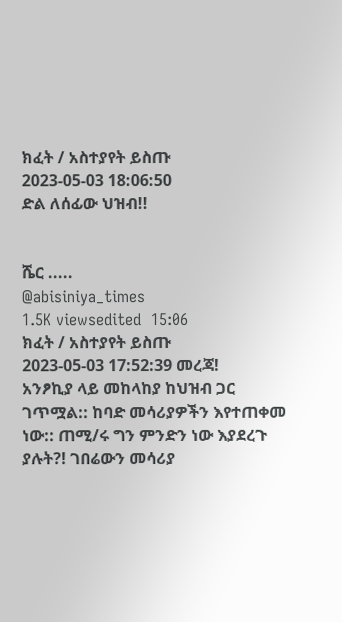ክፈት / አስተያየት ይስጡ
2023-05-03 18:06:50
ድል ለሰፊው ህዝብ!!


ሼር .....
@abisiniya_times
1.5K viewsedited  15:06
ክፈት / አስተያየት ይስጡ
2023-05-03 17:52:39 መረጃ!
አንፆኪያ ላይ መከላከያ ከህዝብ ጋር ገጥሟል:: ከባድ መሳሪያዎችን እየተጠቀመ ነው:: ጠሚ/ሩ ግን ምንድን ነው እያደረጉ ያሉት?! ገበሬውን መሳሪያ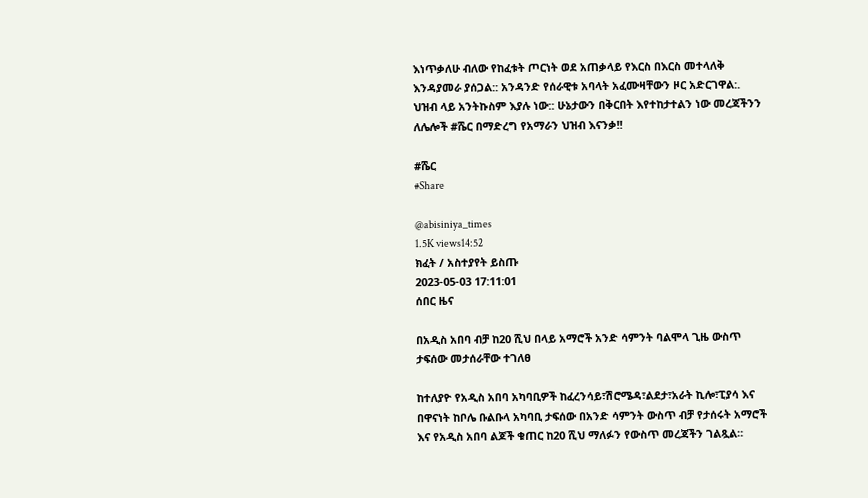እነጥቃለሁ ብለው የከፈቱት ጦርነት ወደ አጠቃላይ የእርስ በእርስ መተላለቅ እንዳያመራ ያሰጋል:: አንዳንድ የሰራዊቱ አባላት አፈሙዛቸውን ዞር አድርገዋል:. ህዝብ ላይ አንትኩስም እያሉ ነው:: ሁኔታውን በቅርበት እየተከታተልን ነው መረጃችንን ለሌሎች #ሼር በማድረግ የአማራን ህዝብ እናንቃ!!

#ሼር
#Share

@abisiniya_times
1.5K views14:52
ክፈት / አስተያየት ይስጡ
2023-05-03 17:11:01
ሰበር ዜና

በአዲስ አበባ ብቻ ከ20 ሺህ በላይ አማሮች አንድ ሳምንት ባልሞላ ጊዜ ውስጥ ታፍሰው መታሰራቸው ተገለፀ

ከተለያዮ የአዲስ አበባ አካባቢዎች ከፈረንሳይ፣ሽሮሜዳ፣ልደታ፣አራት ኪሎ፣ፒያሳ እና በዋናነት ከቦሌ ቡልቡላ አካባቢ ታፍሰው በአንድ ሳምንት ውስጥ ብቻ የታሰሩት አማሮች እና የአዲስ አበባ ልጆች ቁጠር ከ20 ሺህ ማለፉን የውስጥ መረጃችን ገልጿል።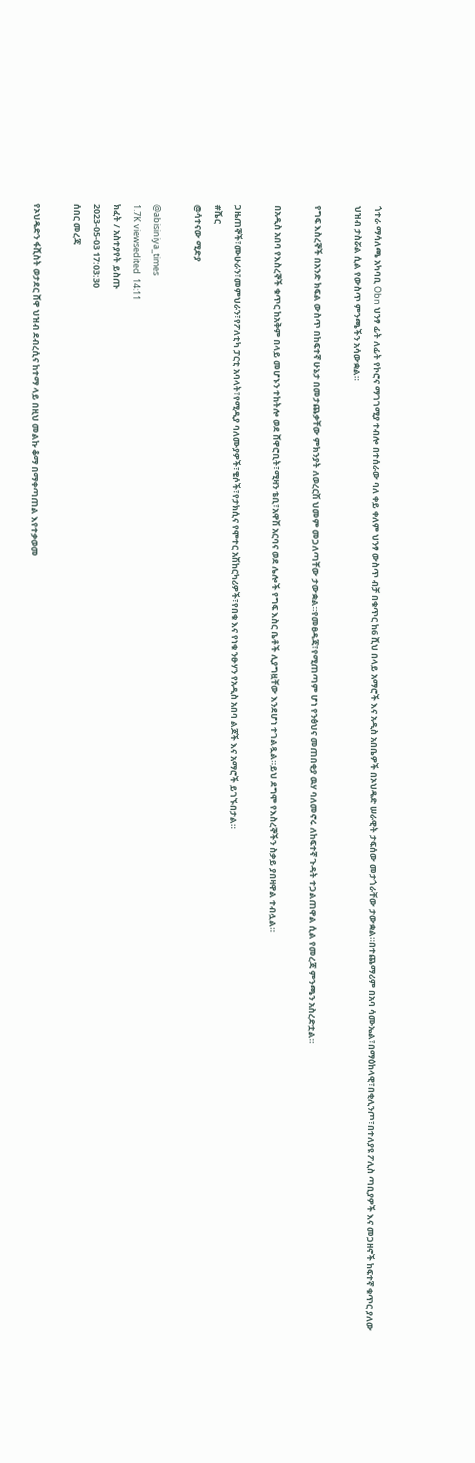ጎተራ ማሳለጫ አካባቢ Obn ህንፃ ፊት ለፊት የኮሮና ማገገሚያ ተብሎ በተሰራው ባለ ቀይ ቀለም ህንፃ ውስጥ ብቻ በቁጥር ከ6 ሺህ በላይ አማሮች እና አዲስ አበቤዎች በኦህዴድ ሠራዊት ታፍሰው መታጎራቸው ታውቋል።በተጨማሪም በአባ ሳሙኤል፣በማዕከላዊ፣በቂሊንጦ፣በተለያዩ ፖሊስ ጣቢያዎች እና መጋዘኖች ከፍተኛ ቁጥር ያለው ህዝብ ታስሯል ሲል የውስጥ ምንጫችን አሳውቋል።

የግፍ እስረኞች በአንድ ክፍል ውስጥ በከፍተኛ ሁኔታ በመታጨቃቸው ምክንያት ለወረርሽ ህመም መጋለጣቸው ታውቋል።የመፀዳጃ፣የሚጠጣም ሆነ የንፅህና መጠበቂያ ዉሃ ባለመኖሩ ለከፍተኛ ጉዳት ተጋልጠዋል ሲል የመረጃ ምንጫን አስረድቷል።

በአዲስ አበባ የእስረኞች ቁጥር ከአቅም በላይ መሆኑን ተከትሎ ወደ ሸዋሮቢት፣ሚዛን ቴቢ፣አዋሽ አርባና ወደ ሌሎች የግፍ እስር ቤቶች ሊያግዟቸው እንደሆነ ተገልጿል።ይህ ደግሞ የእስረኞችን ስቃይ ያበዛዋል ተብሏል።

ጋዜጠኞች፣ሙሁራን፣መምህራን፣የፖለቲካ ፓርቲ አባላት፣የሚዲያ ባለሙያዎች፣ቄሶች፣የታክሲና የሞተር አሽከርካሪዎች፣የበቁ እና የነቁ ንፁሃን የአዲስ አበባ ልጆች እና አማሮች ይገኙበታል።
#ሼር
@ሳተናው ሚድያ

@abisiniya_times
1.7K viewsedited  14:11
ክፈት / አስተያየት ይስጡ
2023-05-03 17:03:30
ሰበር መረጃ

የኦህዴድን ፋሺስት ወታደር ሸዋ ህዝብ ደብረሲና ከተማ ላይ በዚህ መልኩ ቆማ በማቀጣጠል እየተቃወመ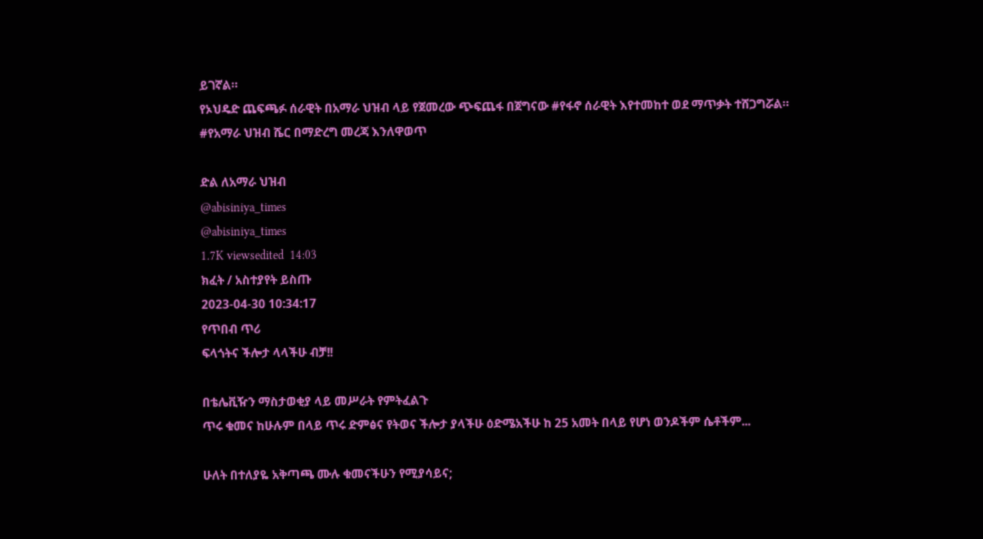ይገኛል።
የኦህዴድ ጨፍጫፉ ሰራዊት በአማራ ህዝብ ላይ የጀመረው ጭፍጨፋ በጀግናው #የፋኖ ሰራዊት እየተመከተ ወደ ማጥቃት ተሸጋግሯል።
#የአማራ ህዝብ ሼር በማድረግ መረጃ እንለዋወጥ

ድል ለአማራ ህዝብ
@abisiniya_times
@abisiniya_times
1.7K viewsedited  14:03
ክፈት / አስተያየት ይስጡ
2023-04-30 10:34:17
የጥበብ ጥሪ
ፍላጎትና ችሎታ ላላችሁ ብቻ!!

በቴሌቪዥን ማስታወቂያ ላይ መሥራት የምትፈልጉ
ጥሩ ቁመና ከሁሉም በላይ ጥሩ ድምፅና የትወና ችሎታ ያላችሁ ዕድሜአችሁ ከ 25 አመት በላይ የሆነ ወንዶችም ሴቶችም...

ሁለት በተለያዬ አቅጣጫ ሙሉ ቁመናችሁን የሚያሳይና;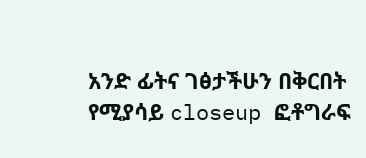አንድ ፊትና ገፅታችሁን በቅርበት የሚያሳይ closeup ፎቶግራፍ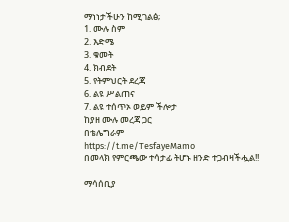ማነነታችሁን ከሚገልፅ;
1. ሙሉ ስም
2. እድሜ
3. ቁመት
4. ክብደት
5. የትምህርት ደረጃ
6. ልዩ ሥልጠና
7. ልዩ ተሰጥኦ ወይም ችሎታ
ከያዘ ሙሉ መረጃ ጋር
በቴሌግራም
https://t.me/TesfayeMamo
በመላክ የምርጫው ተሳታፊ ትሆኑ ዘንድ ተጋብዛችሗል!!

ማሳሰቢያ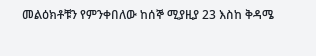መልዕክቶቹን የምንቀበለው ከሰኞ ሚያዚያ 23 እስከ ቅዳሜ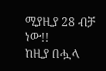ሚያዚያ 28 ብቻ ነው!!
ከዚያ በሗላ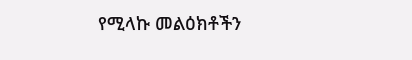የሚላኩ መልዕክቶችን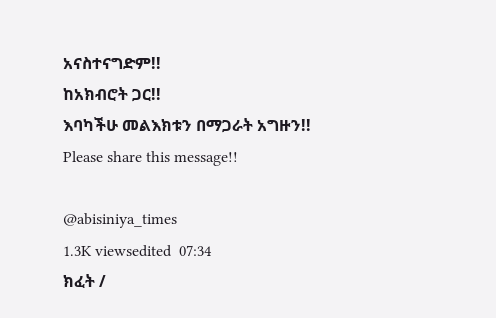አናስተናግድም!!
ከአክብሮት ጋር!!
እባካችሁ መልእክቱን በማጋራት አግዙን!!
Please share this message!!

@abisiniya_times
1.3K viewsedited  07:34
ክፈት /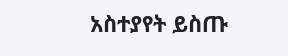አስተያየት ይስጡ